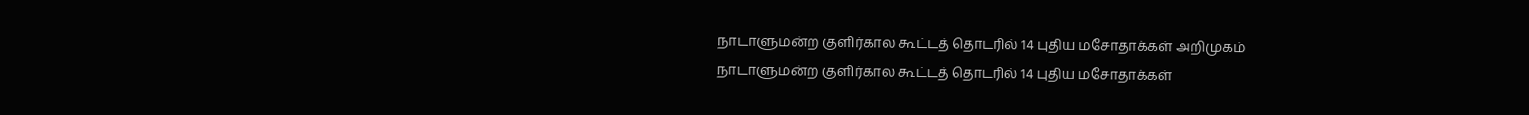நாடாளுமன்ற குளிர்கால கூட்டத் தொடரில் 14 புதிய மசோதாக்கள் அறிமுகம்
நாடாளுமன்ற குளிர்கால கூட்டத் தொடரில் 14 புதிய மசோதாக்கள்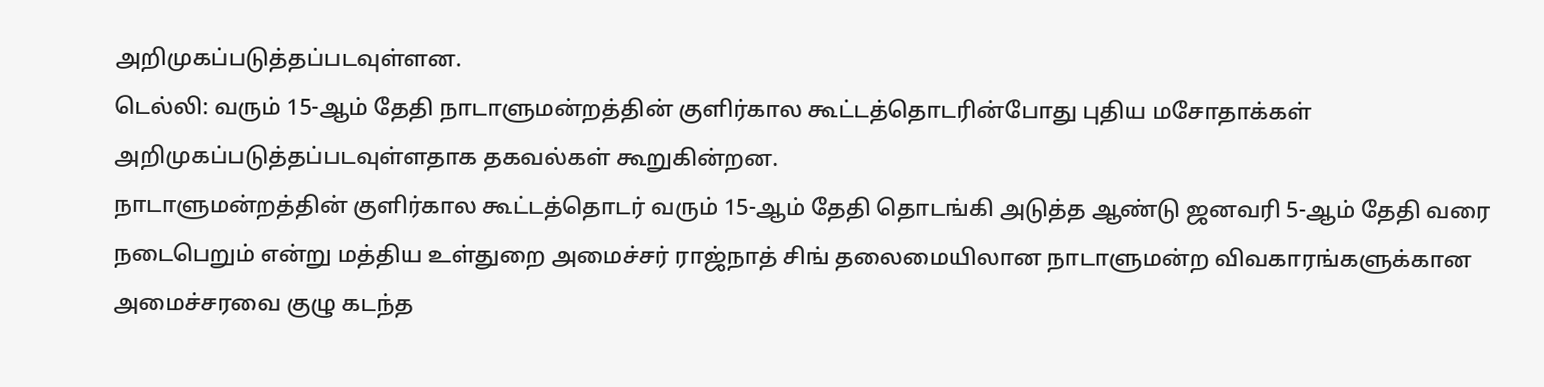அறிமுகப்படுத்தப்படவுள்ளன.
டெல்லி: வரும் 15-ஆம் தேதி நாடாளுமன்றத்தின் குளிர்கால கூட்டத்தொடரின்போது புதிய மசோதாக்கள் அறிமுகப்படுத்தப்படவுள்ளதாக தகவல்கள் கூறுகின்றன.
நாடாளுமன்றத்தின் குளிர்கால கூட்டத்தொடர் வரும் 15-ஆம் தேதி தொடங்கி அடுத்த ஆண்டு ஜனவரி 5-ஆம் தேதி வரை நடைபெறும் என்று மத்திய உள்துறை அமைச்சர் ராஜ்நாத் சிங் தலைமையிலான நாடாளுமன்ற விவகாரங்களுக்கான அமைச்சரவை குழு கடந்த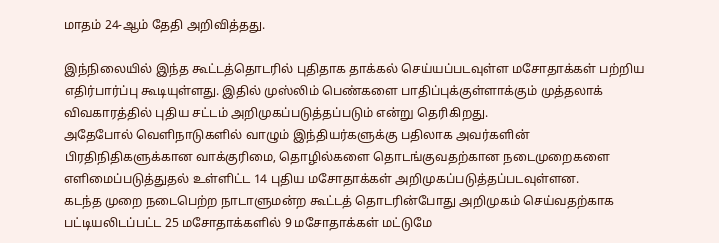மாதம் 24-ஆம் தேதி அறிவித்தது.

இந்நிலையில் இந்த கூட்டத்தொடரில் புதிதாக தாக்கல் செய்யப்படவுள்ள மசோதாக்கள் பற்றிய எதிர்பார்ப்பு கூடியுள்ளது. இதில் முஸ்லிம் பெண்களை பாதிப்புக்குள்ளாக்கும் முத்தலாக் விவகாரத்தில் புதிய சட்டம் அறிமுகப்படுத்தப்படும் என்று தெரிகிறது.
அதேபோல் வெளிநாடுகளில் வாழும் இந்தியர்களுக்கு பதிலாக அவர்களின் பிரதிநிதிகளுக்கான வாக்குரிமை, தொழில்களை தொடங்குவதற்கான நடைமுறைகளை எளிமைப்படுத்துதல் உள்ளிட்ட 14 புதிய மசோதாக்கள் அறிமுகப்படுத்தப்படவுள்ளன.
கடந்த முறை நடைபெற்ற நாடாளுமன்ற கூட்டத் தொடரின்போது அறிமுகம் செய்வதற்காக பட்டியலிடப்பட்ட 25 மசோதாக்களில் 9 மசோதாக்கள் மட்டுமே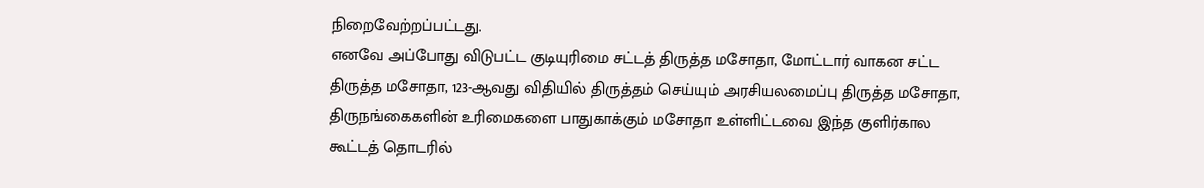நிறைவேற்றப்பட்டது.
எனவே அப்போது விடுபட்ட குடியுரிமை சட்டத் திருத்த மசோதா, மோட்டார் வாகன சட்ட திருத்த மசோதா, 123-ஆவது விதியில் திருத்தம் செய்யும் அரசியலமைப்பு திருத்த மசோதா, திருநங்கைகளின் உரிமைகளை பாதுகாக்கும் மசோதா உள்ளிட்டவை இந்த குளிர்கால கூட்டத் தொடரில்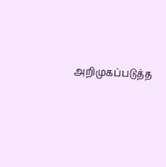அறிமுகப்படுத்த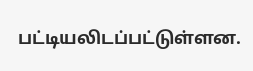பட்டியலிடப்பட்டுள்ளன.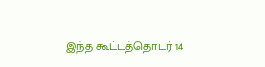இந்த கூட்டத்தொடர் 14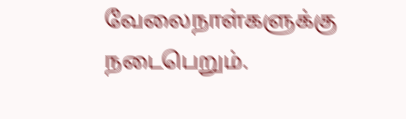வேலைநாள்களுக்கு நடைபெறும்.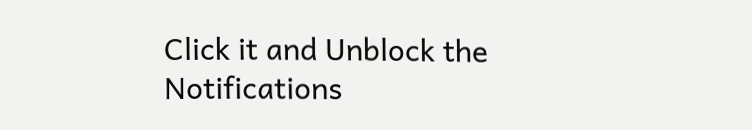Click it and Unblock the Notifications